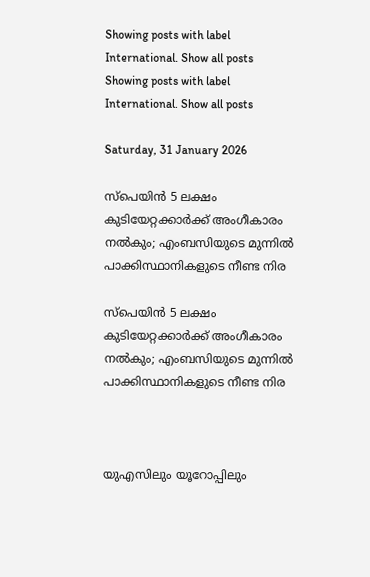Showing posts with label International. Show all posts
Showing posts with label International. Show all posts

Saturday, 31 January 2026

സ്പെയിൻ 5 ലക്ഷം കുടിയേറ്റക്കാർക്ക് അംഗീകാരം നൽകും; എംബസിയുടെ മുന്നിൽ പാക്കിസ്ഥാനികളുടെ നീണ്ട നിര

സ്പെയിൻ 5 ലക്ഷം കുടിയേറ്റക്കാർക്ക് അംഗീകാരം നൽകും; എംബസിയുടെ മുന്നിൽ പാക്കിസ്ഥാനികളുടെ നീണ്ട നിര



യുഎസിലും യൂറോപ്പിലും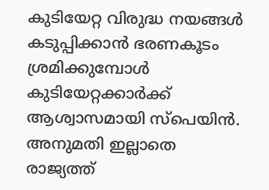കുടിയേറ്റ വിരുദ്ധ നയങ്ങൾ കടുപ്പിക്കാൻ ഭരണകൂടം ശ്രമിക്കുമ്പോൾ കുടിയേറ്റക്കാർക്ക് ആശ്വാസമായി സ്‌പെയിൻ. അനുമതി ഇല്ലാതെ രാജ്യത്ത്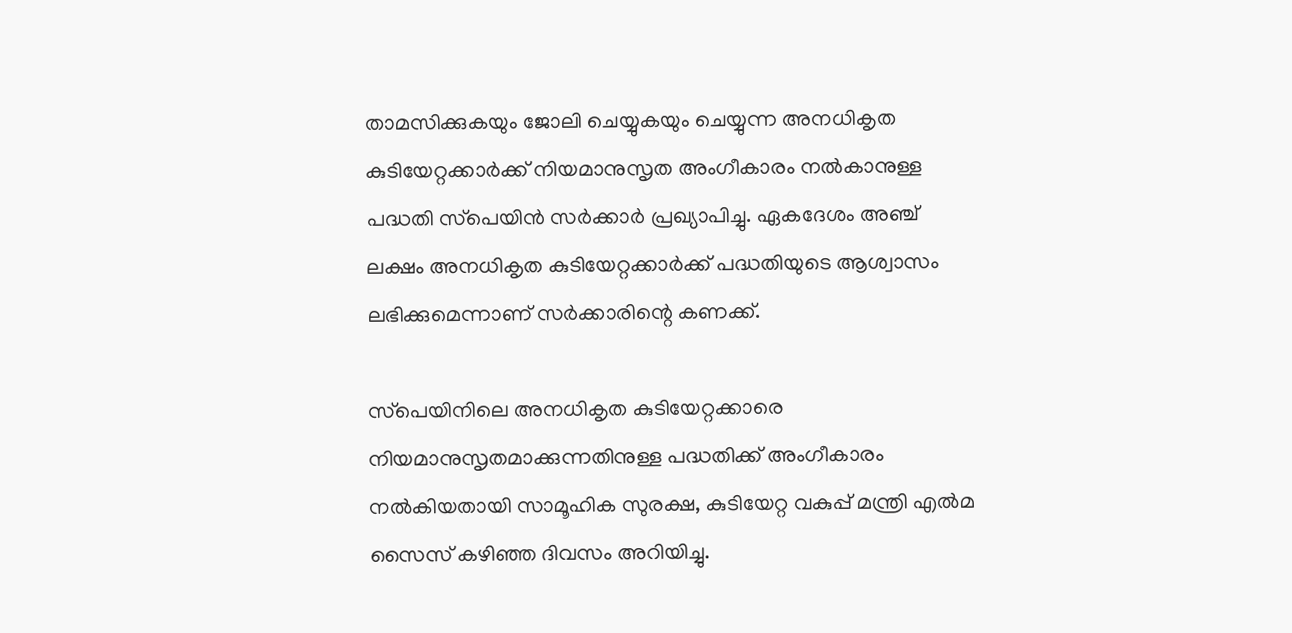താമസിക്കുകയും ജോലി ചെയ്യുകയും ചെയ്യുന്ന അനധികൃത കുടിയേറ്റക്കാർക്ക് നിയമാനുസൃത അംഗീകാരം നൽകാനുള്ള പദ്ധതി സ്‌പെയിൻ സർക്കാർ പ്രഖ്യാപിച്ചു. ഏകദേശം അഞ്ച് ലക്ഷം അനധികൃത കുടിയേറ്റക്കാർക്ക് പദ്ധതിയുടെ ആശ്വാസം ലഭിക്കുമെന്നാണ് സർക്കാരിന്റെ കണക്ക്.

സ്‌പെയിനിലെ അനധികൃത കുടിയേറ്റക്കാരെ നിയമാനുസൃതമാക്കുന്നതിനുള്ള പദ്ധതിക്ക് അംഗീകാരം നൽകിയതായി സാമൂഹിക സുരക്ഷ, കുടിയേറ്റ വകുപ്പ് മന്ത്രി എൽമ സൈസ് കഴിഞ്ഞ ദിവസം അറിയിച്ചു.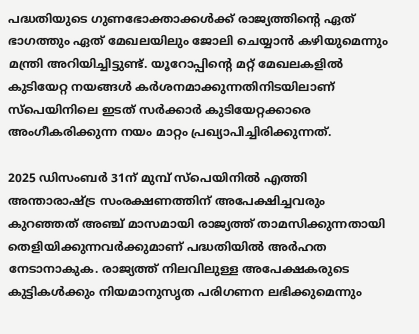പദ്ധതിയുടെ ഗുണഭോക്താക്കൾക്ക് രാജ്യത്തിന്റെ ഏത് ഭാഗത്തും ഏത് മേഖലയിലും ജോലി ചെയ്യാൻ കഴിയുമെന്നും മന്ത്രി അറിയിച്ചിട്ടുണ്ട്. യൂറോപ്പിന്റെ മറ്റ് മേഖലകളിൽ കുടിയേറ്റ നയങ്ങൾ കർശനമാക്കുന്നതിനിടയിലാണ് സ്‌പെയിനിലെ ഇടത് സർക്കാർ കുടിയേറ്റക്കാരെ അംഗീകരിക്കുന്ന നയം മാറ്റം പ്രഖ്യാപിച്ചിരിക്കുന്നത്.

2025 ഡിസംബർ 31ന് മുമ്പ് സ്‌പെയിനിൽ എത്തി അന്താരാഷ്ട്ര സംരക്ഷണത്തിന് അപേക്ഷിച്ചവരും കുറഞ്ഞത് അഞ്ച് മാസമായി രാജ്യത്ത് താമസിക്കുന്നതായി തെളിയിക്കുന്നവർക്കുമാണ് പദ്ധതിയിൽ അർഹത നേടാനാകുക. രാജ്യത്ത് നിലവിലുള്ള അപേക്ഷകരുടെ കുട്ടികൾക്കും നിയമാനുസൃത പരിഗണന ലഭിക്കുമെന്നും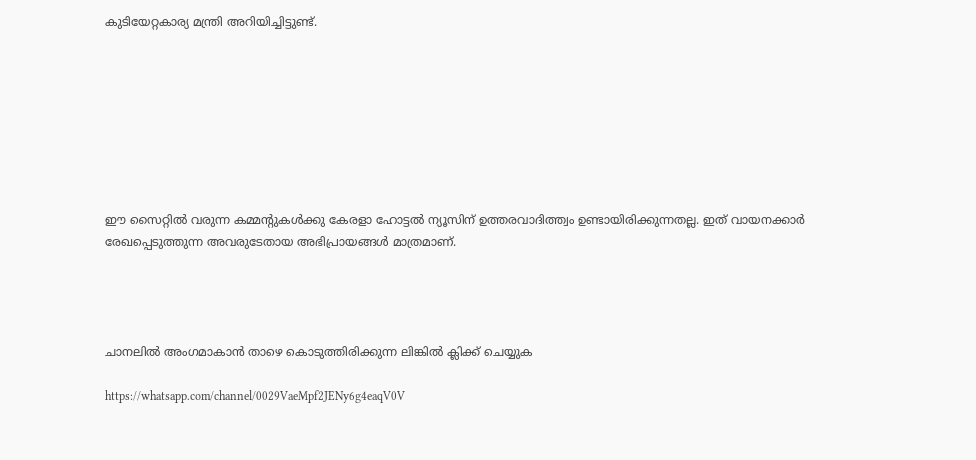കുടിയേറ്റകാര്യ മന്ത്രി അറിയിച്ചിട്ടുണ്ട്.








ഈ സൈറ്റിൽ വരുന്ന കമ്മന്റുകൾക്കു കേരളാ ഹോട്ടൽ ന്യൂസിന് ഉത്തരവാദിത്ത്വം ഉണ്ടായിരിക്കുന്നതല്ല. ഇത് വായനക്കാർ രേഖപ്പെടുത്തുന്ന അവരുടേതായ അഭിപ്രായങ്ങൾ മാത്രമാണ്.




ചാനലിൽ അംഗമാകാൻ താഴെ കൊടുത്തിരിക്കുന്ന ലിങ്കിൽ ക്ലിക്ക് ചെയ്യുക

https://whatsapp.com/channel/0029VaeMpf2JENy6g4eaqV0V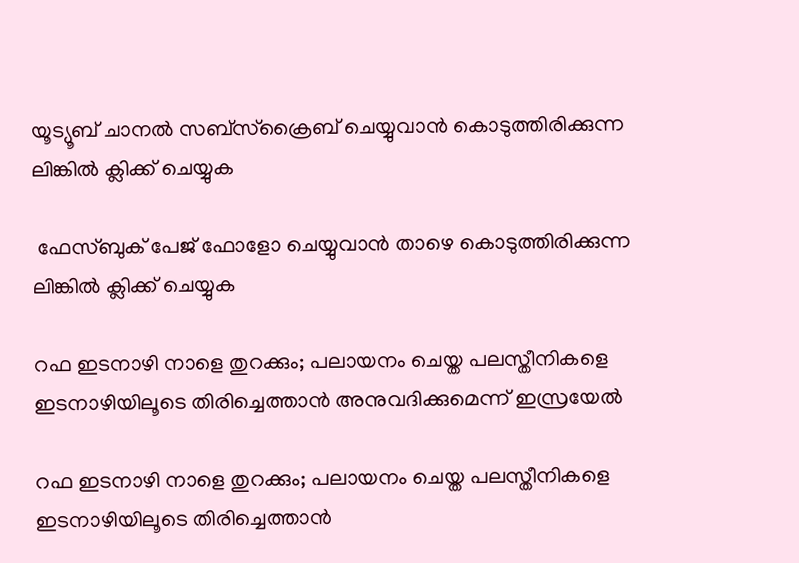യൂട്യൂബ് ചാനൽ സബ്സ്ക്രൈബ് ചെയ്യുവാൻ കൊടുത്തിരിക്കുന്ന ലിങ്കിൽ ക്ലിക്ക് ചെയ്യുക

 ഫേസ്ബുക് പേജ് ഫോളോ ചെയ്യുവാൻ താഴെ കൊടുത്തിരിക്കുന്ന ലിങ്കിൽ ക്ലിക്ക് ചെയ്യുക

റഫ ഇടനാഴി നാളെ തുറക്കും; പലായനം ചെയ്ത പലസ്തീനികളെ ഇടനാഴിയിലൂടെ തിരിച്ചെത്താൻ അനുവദിക്കുമെന്ന് ഇസ്രയേൽ

റഫ ഇടനാഴി നാളെ തുറക്കും; പലായനം ചെയ്ത പലസ്തീനികളെ ഇടനാഴിയിലൂടെ തിരിച്ചെത്താൻ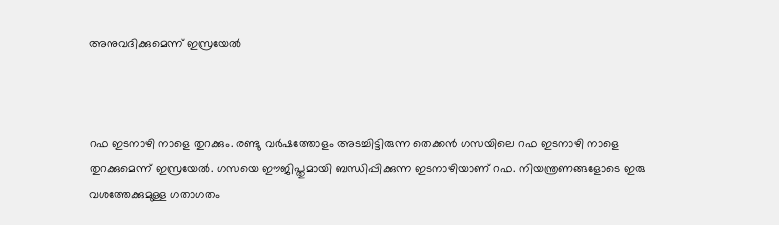അനുവദിക്കുമെന്ന് ഇസ്രയേൽ



റഫ ഇടനാഴി നാളെ തുറക്കും. രണ്ടു വർഷത്തോളം അടച്ചിട്ടിരുന്ന തെക്കൻ ഗസയിലെ റഫ ഇടനാഴി നാളെ തുറക്കുമെന്ന് ഇസ്രയേൽ. ഗസയെ ഈജിപ്തുമായി ബന്ധിപ്പിക്കുന്ന ഇടനാഴിയാണ് റഫ. നിയന്ത്രണങ്ങളോടെ ഇരു വശത്തേക്കുമുള്ള ഗതാഗതം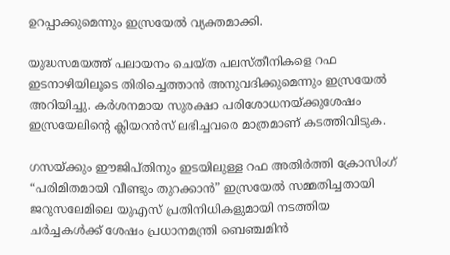ഉറപ്പാക്കുമെന്നും ഇസ്രയേൽ വ്യക്തമാക്കി.

യുദ്ധസമയത്ത് പലായനം ചെയ്ത പലസ്തീനികളെ റഫ ഇടനാഴിയിലൂടെ തിരിച്ചെത്താൻ അനുവദിക്കുമെന്നും ഇസ്രയേൽ അറിയിച്ചു. കർശനമായ സുരക്ഷാ പരിശോധനയ്ക്കുശേഷം ഇസ്രയേലിന്റെ ക്ലിയറൻസ് ലഭിച്ചവരെ മാത്രമാണ് കടത്തിവിടുക.

ഗസയ്ക്കും ഈജിപ്തിനും ഇടയിലുള്ള റഫ അതിർത്തി ക്രോസിംഗ് “പരിമിതമായി വീണ്ടും തുറക്കാൻ” ഇസ്രയേൽ സമ്മതിച്ചതായി ജറുസലേമിലെ യുഎസ് പ്രതിനിധികളുമായി നടത്തിയ ചർച്ചകൾക്ക് ശേഷം പ്രധാനമന്ത്രി ബെഞ്ചമിൻ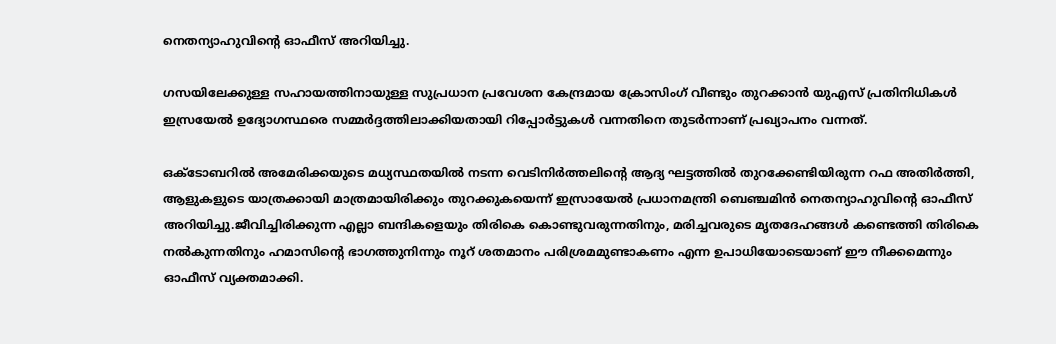നെതന്യാഹുവിന്റെ ഓഫീസ് അറിയിച്ചു.

ഗസയിലേക്കുള്ള സഹായത്തിനായുള്ള സുപ്രധാന പ്രവേശന കേന്ദ്രമായ ക്രോസിംഗ് വീണ്ടും തുറക്കാൻ യുഎസ് പ്രതിനിധികൾ ഇസ്രയേൽ ഉദ്യോഗസ്ഥരെ സമ്മർദ്ദത്തിലാക്കിയതായി റിപ്പോർട്ടുകൾ വന്നതിനെ തുടർന്നാണ് പ്രഖ്യാപനം വന്നത്.

ഒക്ടോബറിൽ അമേരിക്കയുടെ മധ്യസ്ഥതയിൽ നടന്ന വെടിനിർത്തലിന്റെ ആദ്യ ഘട്ടത്തിൽ തുറക്കേണ്ടിയിരുന്ന റഫ അതിർത്തി, ആളുകളുടെ യാത്രക്കായി മാത്രമായിരിക്കും തുറക്കുകയെന്ന് ഇസ്രായേൽ പ്രധാനമന്ത്രി ബെഞ്ചമിൻ നെതന്യാഹുവിന്റെ ഓഫീസ് അറിയിച്ചു.ജീവിച്ചിരിക്കുന്ന എല്ലാ ബന്ദികളെയും തിരികെ കൊണ്ടുവരുന്നതിനും, മരിച്ചവരുടെ മൃതദേഹങ്ങൾ കണ്ടെത്തി തിരികെ നൽകുന്നതിനും ഹമാസിന്റെ ഭാഗത്തുനിന്നും നൂറ് ശതമാനം പരിശ്രമമുണ്ടാകണം എന്ന ഉപാധിയോടെയാണ് ഈ നീക്കമെന്നും ഓഫീസ് വ്യക്തമാക്കി.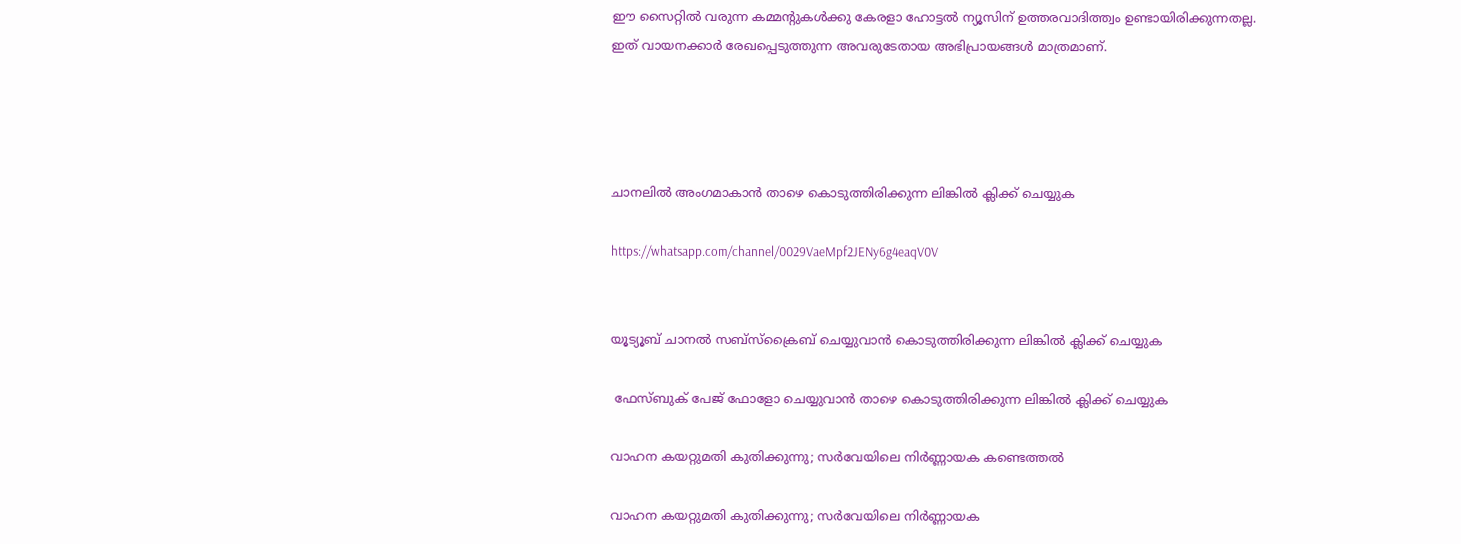ഈ സൈറ്റിൽ വരുന്ന കമ്മന്റുകൾക്കു കേരളാ ഹോട്ടൽ ന്യൂസിന് ഉത്തരവാദിത്ത്വം ഉണ്ടായിരിക്കുന്നതല്ല. ഇത് വായനക്കാർ രേഖപ്പെടുത്തുന്ന അവരുടേതായ അഭിപ്രായങ്ങൾ മാത്രമാണ്.




ചാനലിൽ അംഗമാകാൻ താഴെ കൊടുത്തിരിക്കുന്ന ലിങ്കിൽ ക്ലിക്ക് ചെയ്യുക

https://whatsapp.com/channel/0029VaeMpf2JENy6g4eaqV0V


യൂട്യൂബ് ചാനൽ സബ്സ്ക്രൈബ് ചെയ്യുവാൻ കൊടുത്തിരിക്കുന്ന ലിങ്കിൽ ക്ലിക്ക് ചെയ്യുക

 ഫേസ്ബുക് പേജ് ഫോളോ ചെയ്യുവാൻ താഴെ കൊടുത്തിരിക്കുന്ന ലിങ്കിൽ ക്ലിക്ക് ചെയ്യുക

വാഹന കയറ്റുമതി കുതിക്കുന്നു; സർവേയിലെ നിർണ്ണായക കണ്ടെത്തൽ

വാഹന കയറ്റുമതി കുതിക്കുന്നു; സർവേയിലെ നിർണ്ണായക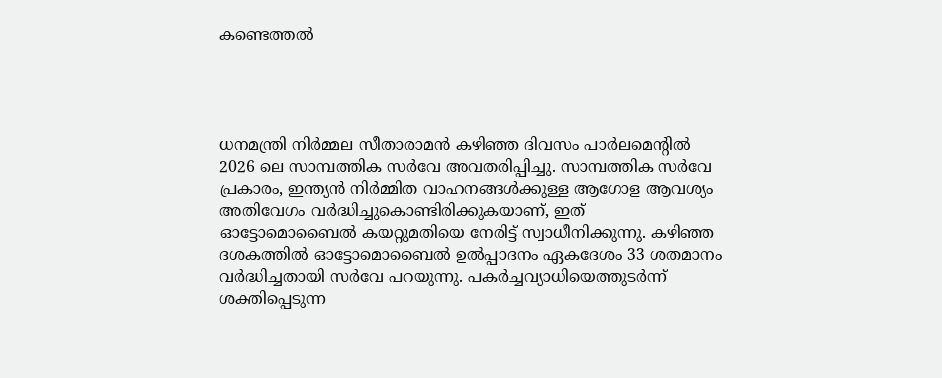കണ്ടെത്തൽ




ധനമന്ത്രി നിർമ്മല സീതാരാമൻ കഴിഞ്ഞ ദിവസം പാർലമെന്റിൽ 2026 ലെ സാമ്പത്തിക സർവേ അവതരിപ്പിച്ചു. സാമ്പത്തിക സർവേ പ്രകാരം, ഇന്ത്യൻ നിർമ്മിത വാഹനങ്ങൾക്കുള്ള ആഗോള ആവശ്യം അതിവേഗം വർദ്ധിച്ചുകൊണ്ടിരിക്കുകയാണ്, ഇത് ഓട്ടോമൊബൈൽ കയറ്റുമതിയെ നേരിട്ട് സ്വാധീനിക്കുന്നു. കഴിഞ്ഞ ദശകത്തിൽ ഓട്ടോമൊബൈൽ ഉൽപ്പാദനം ഏകദേശം 33 ശതമാനം വർദ്ധിച്ചതായി സർവേ പറയുന്നു. പകർച്ചവ്യാധിയെത്തുടർന്ന് ശക്തിപ്പെടുന്ന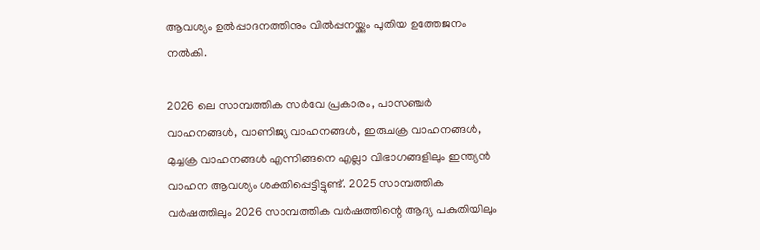ആവശ്യം ഉൽപ്പാദനത്തിനും വിൽപ്പനയ്ക്കും പുതിയ ഉത്തേജനം നൽകി.

2026 ലെ സാമ്പത്തിക സർവേ പ്രകാരം, പാസഞ്ചർ വാഹനങ്ങൾ, വാണിജ്യ വാഹനങ്ങൾ, ഇരുചക്ര വാഹനങ്ങൾ, മുച്ചക്ര വാഹനങ്ങൾ എന്നിങ്ങനെ എല്ലാ വിഭാഗങ്ങളിലും ഇന്ത്യൻ വാഹന ആവശ്യം ശക്തിപ്പെട്ടിട്ടുണ്ട്. 2025 സാമ്പത്തിക വർഷത്തിലും 2026 സാമ്പത്തിക വർഷത്തിന്റെ ആദ്യ പകുതിയിലും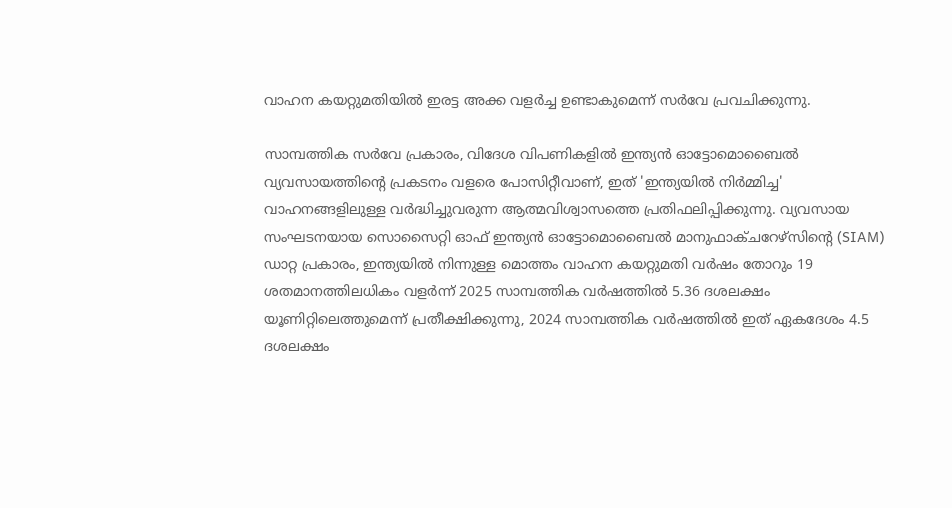വാഹന കയറ്റുമതിയിൽ ഇരട്ട അക്ക വളർച്ച ഉണ്ടാകുമെന്ന് സർവേ പ്രവചിക്കുന്നു.

സാമ്പത്തിക സർവേ പ്രകാരം, വിദേശ വിപണികളിൽ ഇന്ത്യൻ ഓട്ടോമൊബൈൽ വ്യവസായത്തിന്റെ പ്രകടനം വളരെ പോസിറ്റീവാണ്, ഇത് 'ഇന്ത്യയിൽ നിർമ്മിച്ച' വാഹനങ്ങളിലുള്ള വർദ്ധിച്ചുവരുന്ന ആത്മവിശ്വാസത്തെ പ്രതിഫലിപ്പിക്കുന്നു. വ്യവസായ സംഘടനയായ സൊസൈറ്റി ഓഫ് ഇന്ത്യൻ ഓട്ടോമൊബൈൽ മാനുഫാക്ചറേഴ്‌സിന്റെ (SIAM) ഡാറ്റ പ്രകാരം, ഇന്ത്യയിൽ നിന്നുള്ള മൊത്തം വാഹന കയറ്റുമതി വർഷം തോറും 19 ശതമാനത്തിലധികം വളർന്ന് 2025 സാമ്പത്തിക വർഷത്തിൽ 5.36 ദശലക്ഷം യൂണിറ്റിലെത്തുമെന്ന് പ്രതീക്ഷിക്കുന്നു, 2024 സാമ്പത്തിക വർഷത്തിൽ ഇത് ഏകദേശം 4.5 ദശലക്ഷം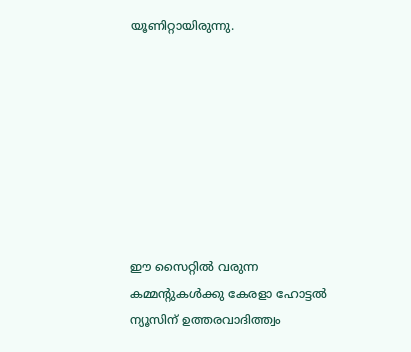യൂണിറ്റായിരുന്നു.








ഈ സൈറ്റിൽ വരുന്ന കമ്മന്റുകൾക്കു കേരളാ ഹോട്ടൽ ന്യൂസിന് ഉത്തരവാദിത്ത്വം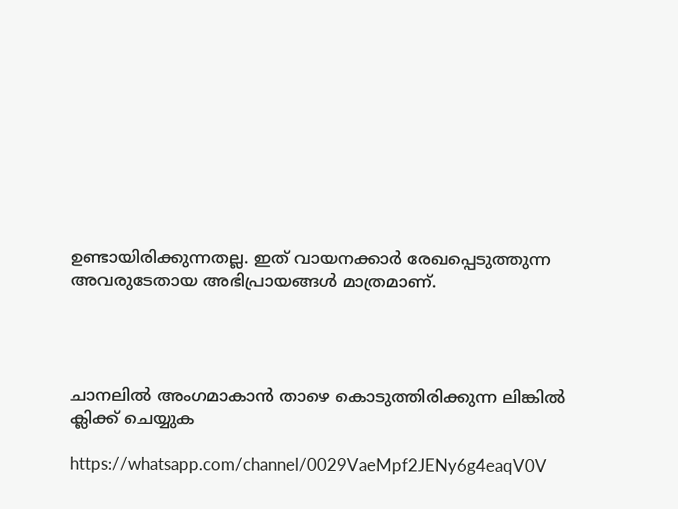ഉണ്ടായിരിക്കുന്നതല്ല. ഇത് വായനക്കാർ രേഖപ്പെടുത്തുന്ന അവരുടേതായ അഭിപ്രായങ്ങൾ മാത്രമാണ്.




ചാനലിൽ അംഗമാകാൻ താഴെ കൊടുത്തിരിക്കുന്ന ലിങ്കിൽ ക്ലിക്ക് ചെയ്യുക

https://whatsapp.com/channel/0029VaeMpf2JENy6g4eaqV0V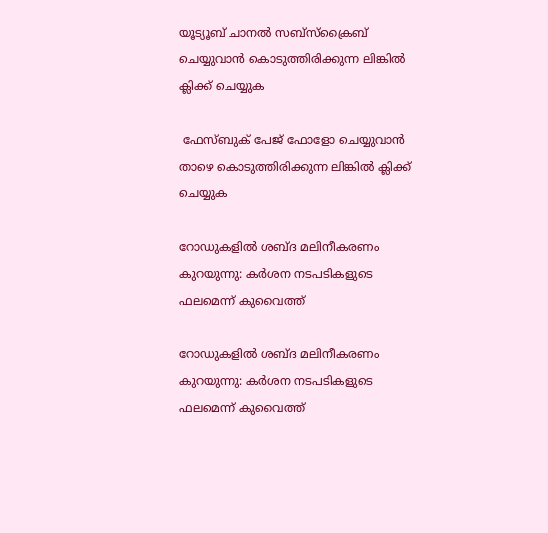യൂട്യൂബ് ചാനൽ സബ്സ്ക്രൈബ് ചെയ്യുവാൻ കൊടുത്തിരിക്കുന്ന ലിങ്കിൽ ക്ലിക്ക് ചെയ്യുക

 ഫേസ്ബുക് പേജ് ഫോളോ ചെയ്യുവാൻ താഴെ കൊടുത്തിരിക്കുന്ന ലിങ്കിൽ ക്ലിക്ക് ചെയ്യുക

റോഡുകളിൽ ശബ്ദ മലിനീകരണം കുറയുന്നു: കർശന നടപടികളുടെ ഫലമെന്ന് കുവൈത്ത്

റോഡുകളിൽ ശബ്ദ മലിനീകരണം കുറയുന്നു: കർശന നടപടികളുടെ ഫലമെന്ന് കുവൈത്ത്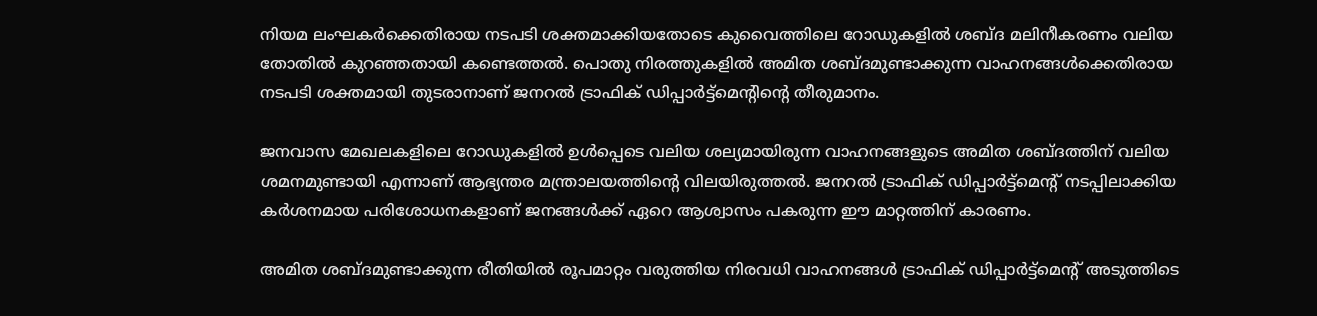നിയമ ലംഘകര്‍ക്കെതിരായ നടപടി ശക്തമാക്കിയതോടെ കുവൈത്തിലെ റോഡുകളില്‍ ശബ്ദ മലിനീകരണം വലിയ തോതില്‍ കുറഞ്ഞതായി കണ്ടെത്തല്‍. പൊതു നിരത്തുകളില്‍ അമിത ശബ്ദമുണ്ടാക്കുന്ന വാഹനങ്ങള്‍ക്കെതിരായ നടപടി ശക്തമായി തുടരാനാണ് ജനറല്‍ ട്രാഫിക് ഡിപ്പാര്‍ട്ട്മെന്റിന്റെ തീരുമാനം.

ജനവാസ മേഖലകളിലെ റോഡുകളില്‍ ഉള്‍പ്പെടെ വലിയ ശല്യമായിരുന്ന വാഹനങ്ങളുടെ അമിത ശബ്ദത്തിന് വലിയ ശമനമുണ്ടായി എന്നാണ് ആഭ്യന്തര മന്ത്രാലയത്തിന്റെ വിലയിരുത്തല്‍. ജനറല്‍ ട്രാഫിക് ഡിപ്പാര്‍ട്ട്മെന്റ് നടപ്പിലാക്കിയ കര്‍ശനമായ പരിശോധനകളാണ് ജനങ്ങള്‍ക്ക് ഏറെ ആശ്വാസം പകരുന്ന ഈ മാറ്റത്തിന് കാരണം.

അമിത ശബ്ദമുണ്ടാക്കുന്ന രീതിയില്‍ രൂപമാറ്റം വരുത്തിയ നിരവധി വാഹനങ്ങള്‍ ട്രാഫിക് ഡിപ്പാര്‍ട്ട്‌മെന്റ് അടുത്തിടെ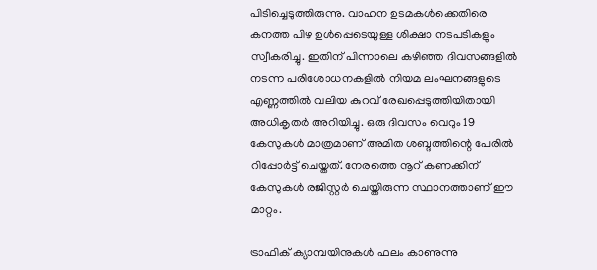പിടിച്ചെടുത്തിരുന്നു. വാഹന ഉടമകള്‍ക്കെതിരെ കനത്ത പിഴ ഉള്‍പ്പെടെയുള്ള ശിക്ഷാ നടപടികളും സ്വീകരിച്ചു. ഇതിന് പിന്നാലെ കഴിഞ്ഞ ദിവസങ്ങളില്‍ നടന്ന പരിശോധനകളില്‍ നിയമ ലംഘനങ്ങളുടെ എണ്ണത്തില്‍ വലിയ കുറവ് രേഖപ്പെടുത്തിയിതായി അധികൃതര്‍ അറിയിച്ചു. ഒരു ദിവസം വെറും 19 കേസുകള്‍ മാത്രമാണ് അമിത ശബ്ദത്തിന്റെ പേരില്‍ റിപ്പോര്‍ട്ട് ചെയ്തത്. നേരത്തെ നൂറ് കണക്കിന് കേസുകള്‍ രജിസ്റ്റര്‍ ചെയ്തിരുന്ന സ്ഥാനത്താണ് ഈ മാറ്റം.

ട്രാഫിക് ക്യാമ്പയിനുകള്‍ ഫലം കാണുന്നു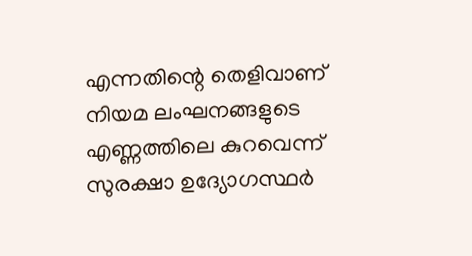എന്നതിന്റെ തെളിവാണ് നിയമ ലംഘനങ്ങളുടെ എണ്ണത്തിലെ കുറവെന്ന് സുരക്ഷാ ഉദ്യോഗസ്ഥര്‍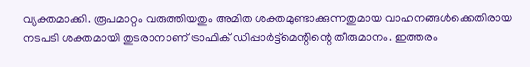വ്യക്തമാക്കി. രൂപമാറ്റം വരുത്തിയതും അമിത ശക്തമുണ്ടാക്കുന്നതുമായ വാഹനങ്ങള്‍ക്കെതിരായ നടപടി ശക്തമായി തുടരാനാണ് ട്രാഫിക് ഡിപ്പാര്‍ട്ട്‌മെന്റിന്റെ തീരുമാനം. ഇത്തരം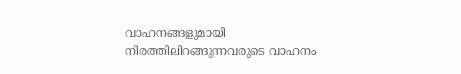വാഹനങ്ങളുമായി നിരത്തിലിറങ്ങുന്നവരുടെ വാഹനം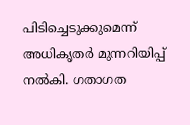പിടിച്ചെടുക്കുമെന്ന് അധികൃതര്‍ മുന്നറിയിപ്പ് നല്‍കി. ഗതാഗത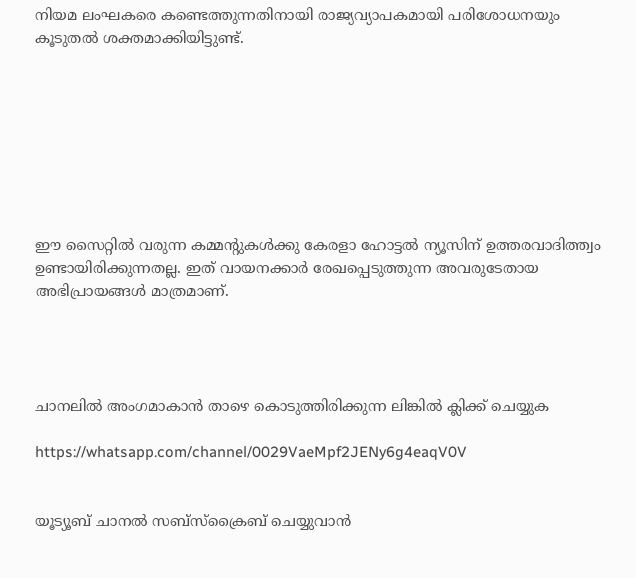നിയമ ലംഘകരെ കണ്ടെത്തുന്നതിനായി രാജ്യവ്യാപകമായി പരിശോധനയും കൂടുതല്‍ ശക്തമാക്കിയിട്ടുണ്ട്.








ഈ സൈറ്റിൽ വരുന്ന കമ്മന്റുകൾക്കു കേരളാ ഹോട്ടൽ ന്യൂസിന് ഉത്തരവാദിത്ത്വം ഉണ്ടായിരിക്കുന്നതല്ല. ഇത് വായനക്കാർ രേഖപ്പെടുത്തുന്ന അവരുടേതായ അഭിപ്രായങ്ങൾ മാത്രമാണ്.




ചാനലിൽ അംഗമാകാൻ താഴെ കൊടുത്തിരിക്കുന്ന ലിങ്കിൽ ക്ലിക്ക് ചെയ്യുക

https://whatsapp.com/channel/0029VaeMpf2JENy6g4eaqV0V


യൂട്യൂബ് ചാനൽ സബ്സ്ക്രൈബ് ചെയ്യുവാൻ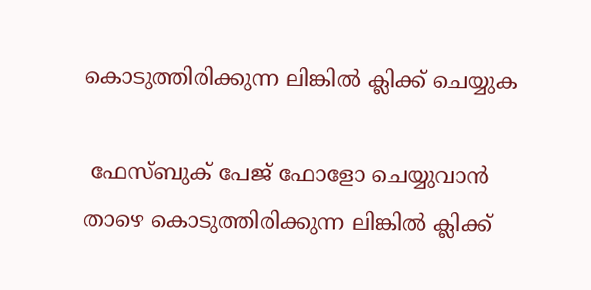കൊടുത്തിരിക്കുന്ന ലിങ്കിൽ ക്ലിക്ക് ചെയ്യുക

 ഫേസ്ബുക് പേജ് ഫോളോ ചെയ്യുവാൻ താഴെ കൊടുത്തിരിക്കുന്ന ലിങ്കിൽ ക്ലിക്ക്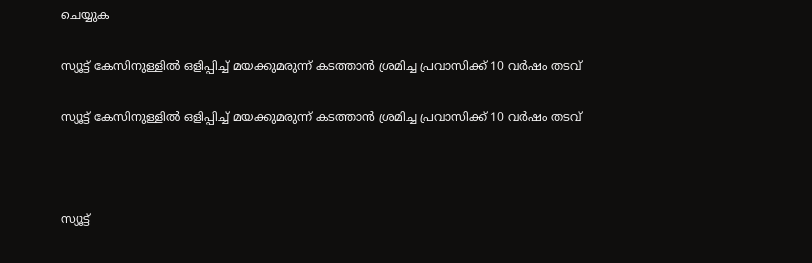ചെയ്യുക

സ്യൂട്ട്‌ കേസിനുള്ളില്‍ ഒളിപ്പിച്ച് മയക്കുമരുന്ന് കടത്താന്‍ ശ്രമിച്ച പ്രവാസിക്ക് 10 വര്‍ഷം തടവ്

സ്യൂട്ട്‌ കേസിനുള്ളില്‍ ഒളിപ്പിച്ച് മയക്കുമരുന്ന് കടത്താന്‍ ശ്രമിച്ച പ്രവാസിക്ക് 10 വര്‍ഷം തടവ്



സ്യൂട്ട്‌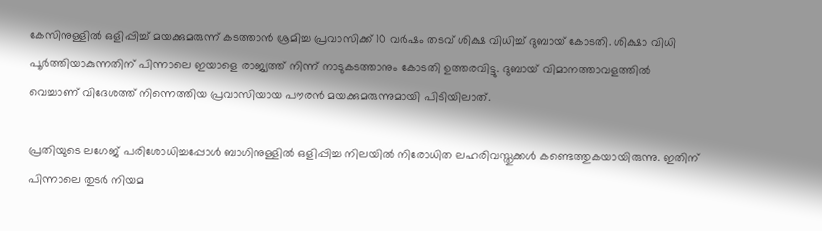കേസിനുള്ളില്‍ ഒളിപ്പിച്ച് മയക്കുമരുന്ന് കടത്താന്‍ ശ്രമിച്ച പ്രവാസിക്ക് 10 വര്‍ഷം തടവ് ശിക്ഷ വിധിച്ച് ദുബായ് കോടതി. ശിക്ഷാ വിധി പൂര്‍ത്തിയാകുന്നതിന് പിന്നാലെ ഇയാളെ രാജ്യത്ത് നിന്ന് നാടുകടത്താനും കോടതി ഉത്തരവിട്ടു. ദുബായ് വിമാനത്താവളത്തില്‍ വെച്ചാണ് വിദേശത്ത് നിന്നെത്തിയ പ്രവാസിയായ പൗരന്‍ മയക്കുമരുന്നുമായി പിടിയിലാത്.

പ്രതിയുടെ ലഗേജ് പരിശോധിച്ചപ്പോള്‍ ബാഗിനുള്ളില്‍ ഒളിപ്പിച്ച നിലയില്‍ നിരോധിത ലഹരിവസ്തുക്കള്‍ കണ്ടെത്തുകയായിരുന്നു. ഇതിന് പിന്നാലെ തുടര്‍ നിയമ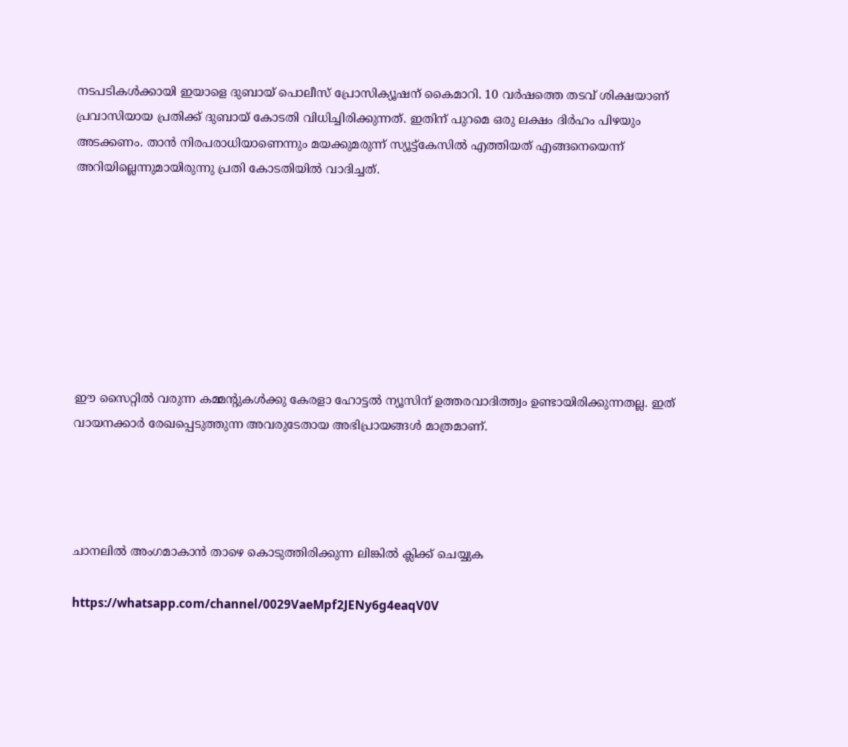നടപടികള്‍ക്കായി ഇയാളെ ദുബായ് പൊലീസ് പ്രോസിക്യൂഷന് കൈമാറി. 10 വര്‍ഷത്തെ തടവ് ശിക്ഷയാണ് പ്രവാസിയായ പ്രതിക്ക് ദുബായ് കോടതി വിധിച്ചിരിക്കുന്നത്. ഇതിന് പുറമെ ഒരു ലക്ഷം ദിര്‍ഹം പിഴയും അടക്കണം. താന്‍ നിരപരാധിയാണെന്നും മയക്കുമരുന്ന് സ്യൂട്ട്‌കേസില്‍ എത്തിയത് എങ്ങനെയെന്ന് അറിയില്ലെന്നുമായിരുന്നു പ്രതി കോടതിയില്‍ വാദിച്ചത്.








ഈ സൈറ്റിൽ വരുന്ന കമ്മന്റുകൾക്കു കേരളാ ഹോട്ടൽ ന്യൂസിന് ഉത്തരവാദിത്ത്വം ഉണ്ടായിരിക്കുന്നതല്ല. ഇത് വായനക്കാർ രേഖപ്പെടുത്തുന്ന അവരുടേതായ അഭിപ്രായങ്ങൾ മാത്രമാണ്.




ചാനലിൽ അംഗമാകാൻ താഴെ കൊടുത്തിരിക്കുന്ന ലിങ്കിൽ ക്ലിക്ക് ചെയ്യുക

https://whatsapp.com/channel/0029VaeMpf2JENy6g4eaqV0V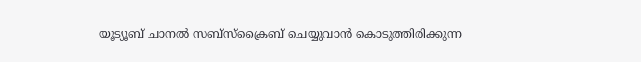യൂട്യൂബ് ചാനൽ സബ്സ്ക്രൈബ് ചെയ്യുവാൻ കൊടുത്തിരിക്കുന്ന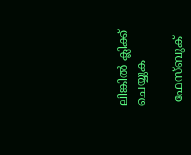ലിങ്കിൽ ക്ലിക്ക് ചെയ്യുക

 ഫേസ്ബുക്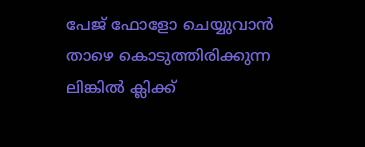പേജ് ഫോളോ ചെയ്യുവാൻ താഴെ കൊടുത്തിരിക്കുന്ന ലിങ്കിൽ ക്ലിക്ക്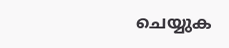ചെയ്യുക